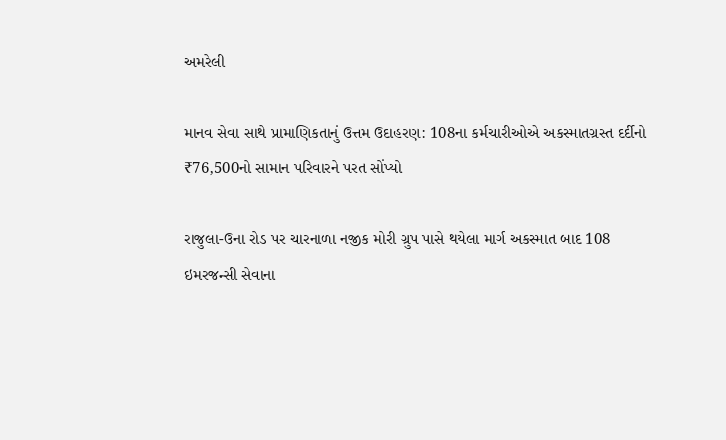અમરેલી

માનવ સેવા સાથે પ્રામાણિકતાનું ઉત્તમ ઉદાહરણ: 108ના કર્મચારીઓએ અકસ્માતગ્રસ્ત દર્દીનો ₹76,500નો સામાન પરિવારને પરત સોંપ્યો

રાજુલા-ઉના રોડ પર ચારનાળા નજીક મોરી ગ્રુપ પાસે થયેલા માર્ગ અકસ્માત બાદ 108 ઇમરજન્સી સેવાના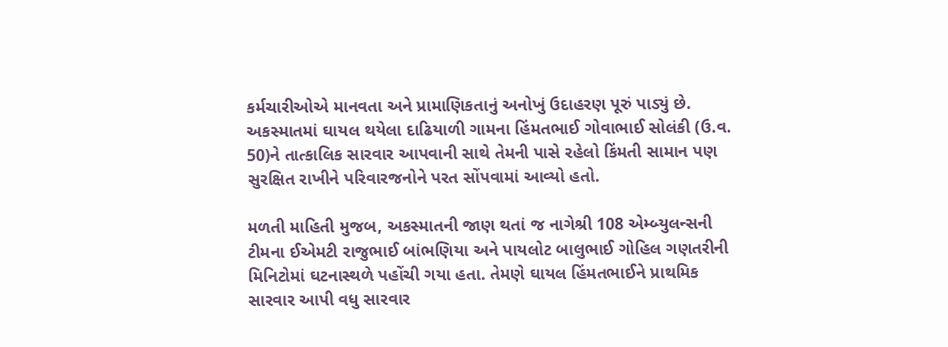કર્મચારીઓએ માનવતા અને પ્રામાણિકતાનું અનોખું ઉદાહરણ પૂરું પાડ્યું છે. અકસ્માતમાં ઘાયલ થયેલા દાઢિયાળી ગામના હિંમતભાઈ ગોવાભાઈ સોલંકી (ઉ.વ. 50)ને તાત્કાલિક સારવાર આપવાની સાથે તેમની પાસે રહેલો કિંમતી સામાન પણ સુરક્ષિત રાખીને પરિવારજનોને પરત સોંપવામાં આવ્યો હતો.

મળતી માહિતી મુજબ, અકસ્માતની જાણ થતાં જ નાગેશ્રી 108 એમ્બ્યુલન્સની ટીમના ઈએમટી રાજુભાઈ બાંભણિયા અને પાયલોટ બાલુભાઈ ગોહિલ ગણતરીની મિનિટોમાં ઘટનાસ્થળે પહોંચી ગયા હતા. તેમણે ઘાયલ હિંમતભાઈને પ્રાથમિક સારવાર આપી વધુ સારવાર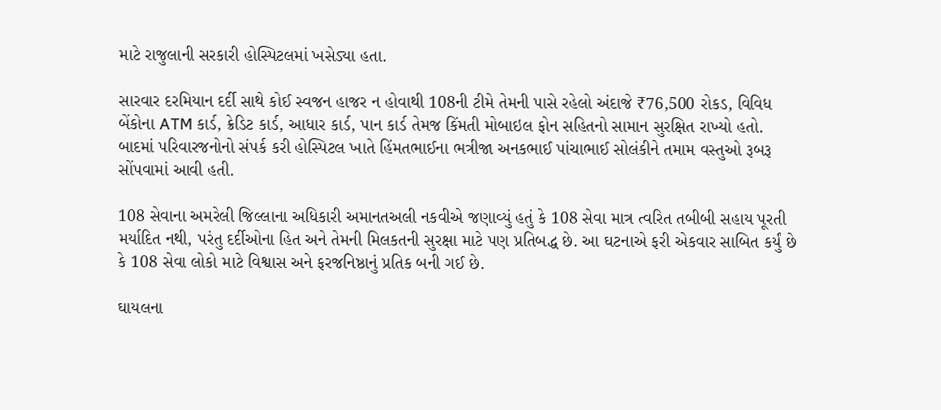માટે રાજુલાની સરકારી હોસ્પિટલમાં ખસેડ્યા હતા.

સારવાર દરમિયાન દર્દી સાથે કોઈ સ્વજન હાજર ન હોવાથી 108ની ટીમે તેમની પાસે રહેલો અંદાજે ₹76,500 રોકડ, વિવિધ બેંકોના ATM કાર્ડ, ક્રેડિટ કાર્ડ, આધાર કાર્ડ, પાન કાર્ડ તેમજ કિંમતી મોબાઇલ ફોન સહિતનો સામાન સુરક્ષિત રાખ્યો હતો. બાદમાં પરિવારજનોનો સંપર્ક કરી હોસ્પિટલ ખાતે હિંમતભાઈના ભત્રીજા અનકભાઈ પાંચાભાઈ સોલંકીને તમામ વસ્તુઓ રૂબરૂ સોંપવામાં આવી હતી.

108 સેવાના અમરેલી જિલ્લાના અધિકારી અમાનતઅલી નકવીએ જણાવ્યું હતું કે 108 સેવા માત્ર ત્વરિત તબીબી સહાય પૂરતી મર્યાદિત નથી, પરંતુ દર્દીઓના હિત અને તેમની મિલકતની સુરક્ષા માટે પણ પ્રતિબદ્ધ છે. આ ઘટનાએ ફરી એકવાર સાબિત કર્યું છે કે 108 સેવા લોકો માટે વિશ્વાસ અને ફરજનિષ્ઠાનું પ્રતિક બની ગઈ છે.

ઘાયલના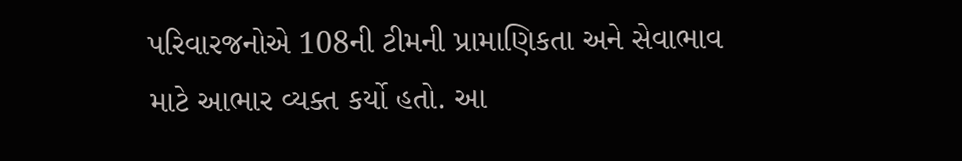પરિવારજનોએ 108ની ટીમની પ્રામાણિકતા અને સેવાભાવ માટે આભાર વ્યક્ત કર્યો હતો. આ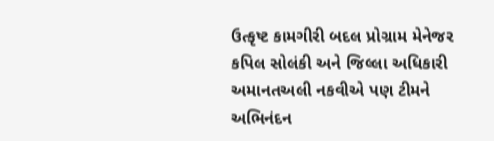ઉત્કૃષ્ટ કામગીરી બદલ પ્રોગ્રામ મેનેજર કપિલ સોલંકી અને જિલ્લા અધિકારી અમાનતઅલી નકવીએ પણ ટીમને અભિનંદન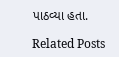પાઠવ્યા હતા.

Related Posts